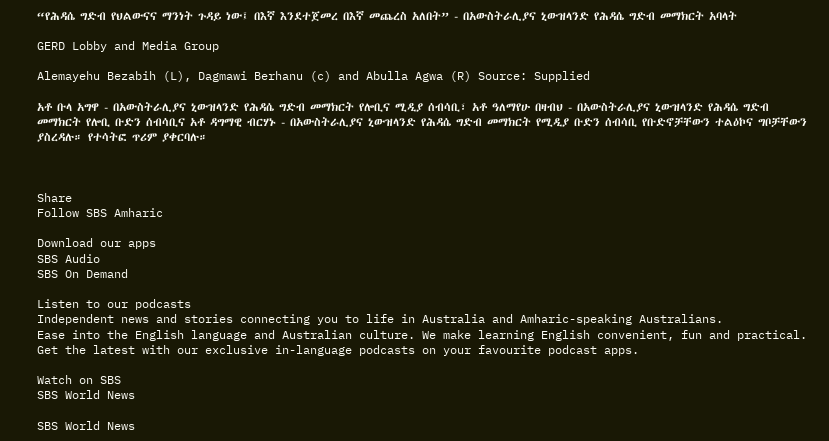“የሕዳሴ ግድብ የህልውናና ማንነት ጉዳይ ነው፤ በእኛ እንደተጀመረ በእኛ መጨረስ አለበት” - በአውስትራሊያና ኒውዝላንድ የሕዳሴ ግድብ መማክርት አባላት

GERD Lobby and Media Group

Alemayehu Bezabih (L), Dagmawi Berhanu (c) and Abulla Agwa (R) Source: Supplied

አቶ ቡላ አግዋ - በአውስትራሊያና ኒውዝላንድ የሕዳሴ ግድብ መማክርት የሎቢና ሚዲያ ሰብሳቢ፣ አቶ ዓለማየሁ በዛብህ - በአውስትራሊያና ኒውዝላንድ የሕዳሴ ግድብ መማክርት የሎቢ ቡድን ሰብሳቢና አቶ ዳግማዊ ብርሃኑ - በአውስትራሊያና ኒውዝላንድ የሕዳሴ ግድብ መማክርት የሚዲያ ቡድን ሰብሳቢ የቡድኖቻቸውን ተልዕኮና ግቦቻቸውን ያስረዳሉ። የተሳትፎ ጥሪም ያቀርባሉ።



Share
Follow SBS Amharic

Download our apps
SBS Audio
SBS On Demand

Listen to our podcasts
Independent news and stories connecting you to life in Australia and Amharic-speaking Australians.
Ease into the English language and Australian culture. We make learning English convenient, fun and practical.
Get the latest with our exclusive in-language podcasts on your favourite podcast apps.

Watch on SBS
SBS World News

SBS World News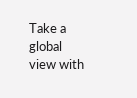Take a global view with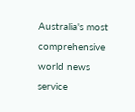Australia's most comprehensive world news service